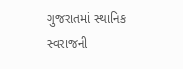ગુજરાતમાં સ્થાનિક સ્વરાજની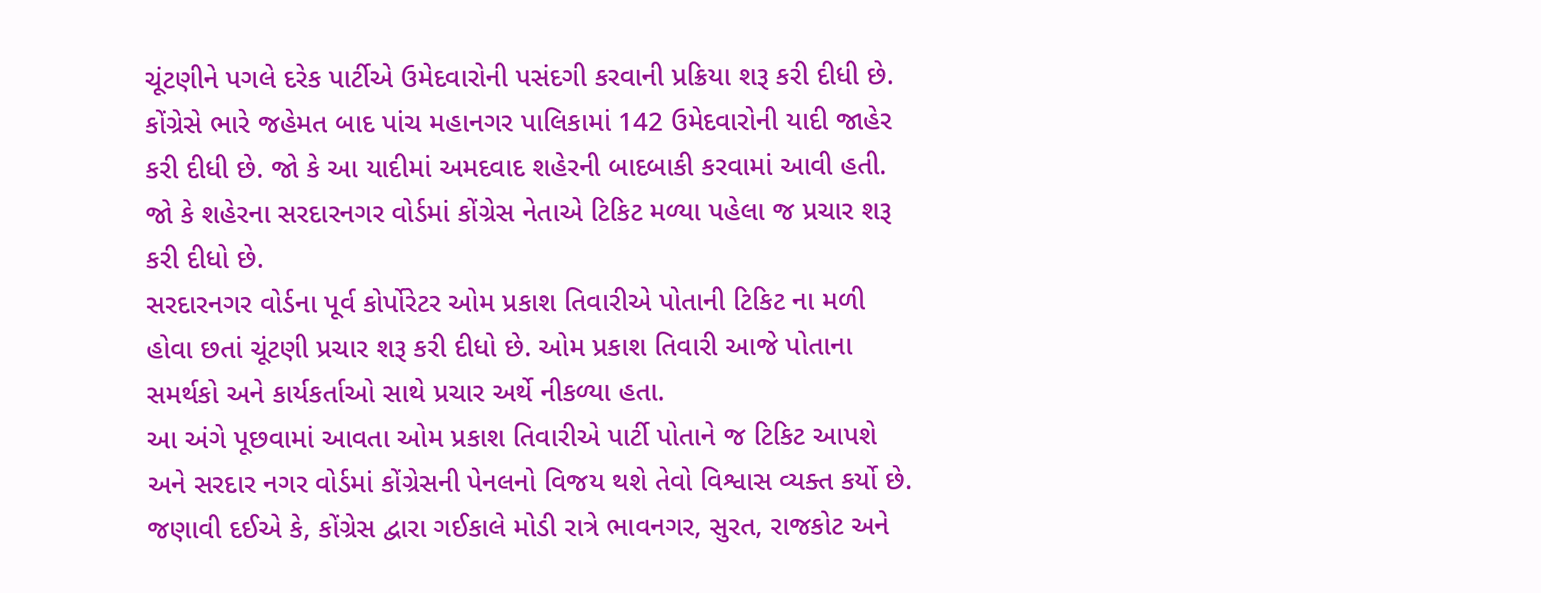ચૂંટણીને પગલે દરેક પાર્ટીએ ઉમેદવારોની પસંદગી કરવાની પ્રક્રિયા શરૂ કરી દીધી છે. કોંગ્રેસે ભારે જહેમત બાદ પાંચ મહાનગર પાલિકામાં 142 ઉમેદવારોની યાદી જાહેર કરી દીધી છે. જો કે આ યાદીમાં અમદવાદ શહેરની બાદબાકી કરવામાં આવી હતી. જો કે શહેરના સરદારનગર વોર્ડમાં કોંગ્રેસ નેતાએ ટિકિટ મળ્યા પહેલા જ પ્રચાર શરૂ કરી દીધો છે.
સરદારનગર વોર્ડના પૂર્વ કોર્પોરેટર ઓમ પ્રકાશ તિવારીએ પોતાની ટિકિટ ના મળી હોવા છતાં ચૂંટણી પ્રચાર શરૂ કરી દીધો છે. ઓમ પ્રકાશ તિવારી આજે પોતાના સમર્થકો અને કાર્યકર્તાઓ સાથે પ્રચાર અર્થે નીકળ્યા હતા.
આ અંગે પૂછવામાં આવતા ઓમ પ્રકાશ તિવારીએ પાર્ટી પોતાને જ ટિકિટ આપશે અને સરદાર નગર વોર્ડમાં કોંગ્રેસની પેનલનો વિજય થશે તેવો વિશ્વાસ વ્યક્ત કર્યો છે.
જણાવી દઈએ કે, કોંગ્રેસ દ્વારા ગઈકાલે મોડી રાત્રે ભાવનગર, સુરત, રાજકોટ અને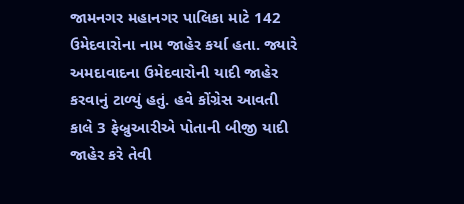જામનગર મહાનગર પાલિકા માટે 142 ઉમેદવારોના નામ જાહેર કર્યા હતા. જ્યારે અમદાવાદના ઉમેદવારોની યાદી જાહેર કરવાનું ટાળ્યું હતું. હવે કોંગ્રેસ આવતી કાલે 3 ફેબ્રુઆરીએ પોતાની બીજી યાદી જાહેર કરે તેવી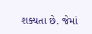શક્યતા છે. જેમાં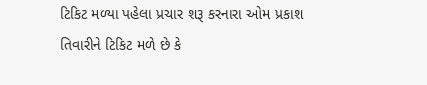ટિકિટ મળ્યા પહેલા પ્રચાર શરૂ કરનારા ઓમ પ્રકાશ તિવારીને ટિકિટ મળે છે કે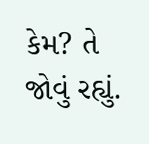કેમ? તે જોવું રહ્યું.